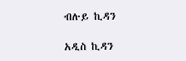ብሉይ ኪዳን

አዲስ ኪዳን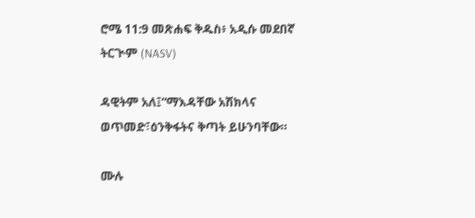ሮሜ 11:9 መጽሐፍ ቅዱስ፥ አዲሱ መደበኛ ትርጒም (NASV)

ዳዊትም አለ፤“ማእዳቸው አሽክላና ወጥመድ፣ዕንቅፋትና ቅጣት ይሁንባቸው።

ሙሉ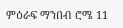ምዕራፍ ማንበብ ሮሜ 11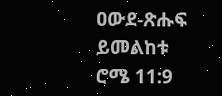ዐውደ-ጽሑፍ ይመልከቱ ሮሜ 11:9